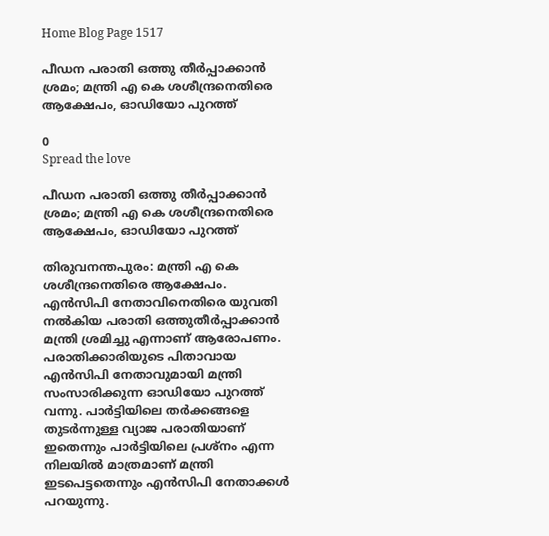Home Blog Page 1517

പീഡന പരാതി ഒത്തു തീർപ്പാക്കാൻ ശ്രമം; മന്ത്രി എ കെ ശശീന്ദ്രനെതിരെ ആക്ഷേപം, ഓഡിയോ പുറത്ത്

0
Spread the love

പീഡന പരാതി ഒത്തു തീർപ്പാക്കാൻ ശ്രമം; മന്ത്രി എ കെ ശശീന്ദ്രനെതിരെ ആക്ഷേപം, ഓഡിയോ പുറത്ത്

തിരുവനന്തപുരം: മന്ത്രി എ കെ ശശീന്ദ്രനെതിരെ ആക്ഷേപം. എൻസിപി നേതാവിനെതിരെ യുവതി നൽകിയ പരാതി ഒത്തുതീർപ്പാക്കാൻ മന്ത്രി ശ്രമിച്ചു എന്നാണ് ആരോപണം. പരാതിക്കാരിയുടെ പിതാവായ എൻസിപി നേതാവുമായി മന്ത്രി സംസാരിക്കുന്ന ഓഡിയോ പുറത്ത് വന്നു. പാർട്ടിയിലെ തർക്കങ്ങളെ തുടർന്നുള്ള വ്യാജ പരാതിയാണ് ഇതെന്നും പാർട്ടിയിലെ പ്രശ്നം എന്ന നിലയിൽ മാത്രമാണ് മന്ത്രി ഇടപെട്ടതെന്നും എൻസിപി നേതാക്കൾ പറയുന്നു.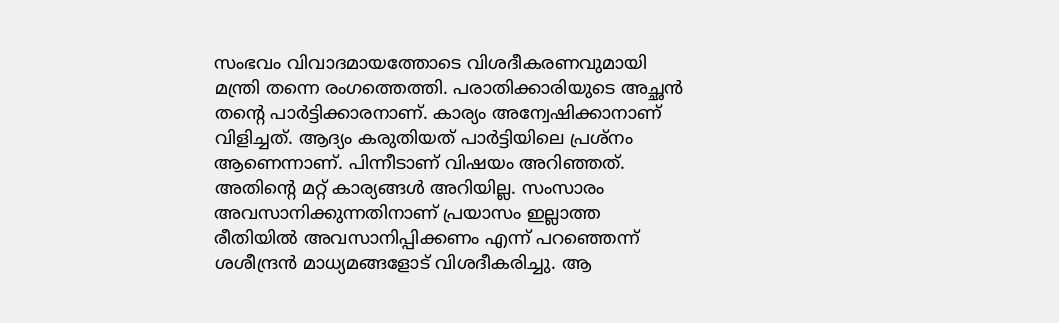സംഭവം വിവാദമായത്തോടെ വിശദീകരണവുമായി മന്ത്രി തന്നെ രംഗത്തെത്തി. പരാതിക്കാരിയുടെ അച്ഛൻ തന്‍റെ പാർട്ടിക്കാരനാണ്. കാര്യം അന്വേഷിക്കാനാണ് വിളിച്ചത്. ആദ്യം കരുതിയത് പാർട്ടിയിലെ പ്രശ്നം ആണെന്നാണ്. പിന്നീടാണ് വിഷയം അറിഞ്ഞത്. അതിന്റെ മറ്റ് കാര്യങ്ങൾ അറിയില്ല. സംസാരം അവസാനിക്കുന്നതിനാണ് പ്രയാസം ഇല്ലാത്ത രീതിയില്‍ അവസാനിപ്പിക്കണം എന്ന് പറഞ്ഞെന്ന് ശശീന്ദ്രന്‍ മാധ്യമങ്ങളോട് വിശദീകരിച്ചു. ആ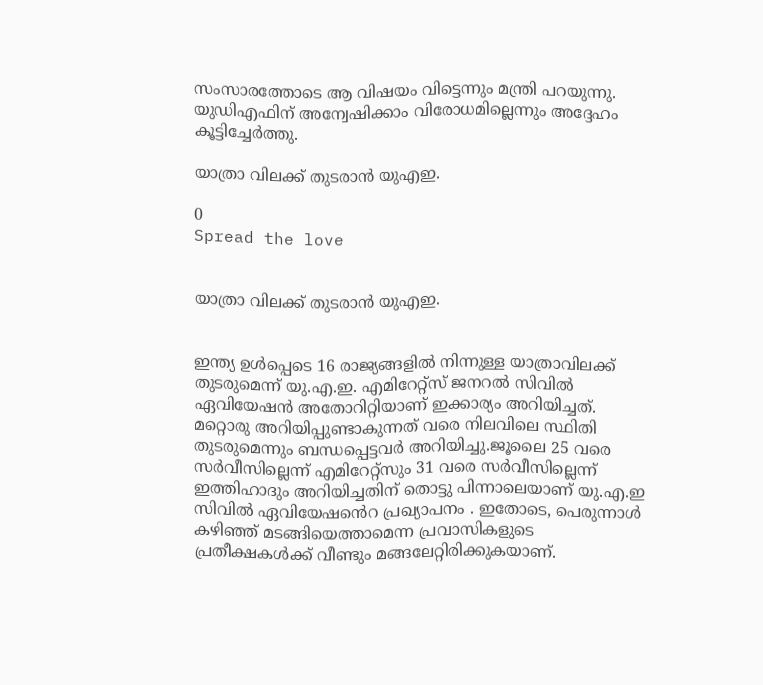സംസാരത്തോടെ ആ വിഷയം വിട്ടെന്നും മന്ത്രി പറയുന്നു. യുഡിഎഫിന് അന്വേഷിക്കാം വിരോധമില്ലെന്നും അദ്ദേഹം കൂട്ടിച്ചേര്‍ത്തു.

യാത്രാ വിലക്ക് തുടരാൻ യുഎഇ.

0
Spread the love


യാത്രാ വിലക്ക് തുടരാൻ യുഎഇ.


ഇന്ത്യ ഉൾപ്പെടെ 16 രാജ്യങ്ങളിൽ നിന്നുള്ള യാത്രാവിലക്ക് തുടരുമെന്ന് യു.എ.ഇ. എമിറേറ്റ്സ് ജനറൽ സിവിൽ ഏവിയേഷൻ അതോറിറ്റിയാണ് ഇക്കാര്യം അറിയിച്ചത്. മറ്റൊരു അറിയിപ്പുണ്ടാകുന്നത് വരെ നിലവിലെ സ്ഥിതി തുടരുമെന്നും ബന്ധപ്പെട്ടവർ അറിയിച്ചു.ജൂലൈ 25 വരെ സർവീസില്ലെന്ന് എമിറേറ്റ്സും 31 വരെ സർവീസില്ലെന്ന് ഇത്തിഹാദും അറിയിച്ചതിന് തൊട്ടു പിന്നാലെയാണ് യു.എ.ഇ സിവിൽ ഏവിയേഷൻെറ പ്രഖ്യാപനം . ഇതോടെ, പെരുന്നാൾ കഴിഞ്ഞ് മടങ്ങിയെത്താമെന്ന പ്രവാസികളുടെ പ്രതീക്ഷകൾക്ക് വീണ്ടും മങ്ങലേറ്റിരിക്കുകയാണ്.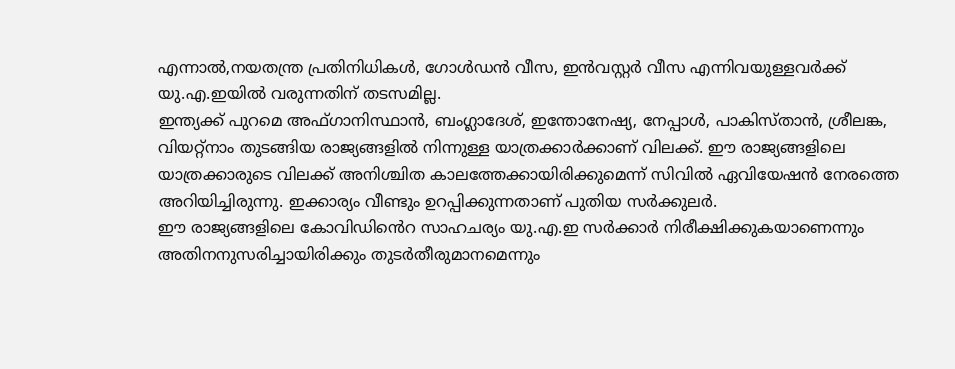എന്നാൽ,നയതന്ത്ര പ്രതിനിധികൾ, ഗോൾഡൻ വീസ, ഇൻവസ്റ്റർ വീസ എന്നിവയുള്ളവർക്ക് യു.എ.ഇയിൽ വരുന്നതിന് തടസമില്ല.
ഇന്ത്യക്ക് പുറമെ അഫ്ഗാനിസ്ഥാൻ, ബംഗ്ലാദേശ്, ഇന്തോനേഷ്യ, നേപ്പാൾ, പാകിസ്താൻ, ശ്രീലങ്ക, വിയറ്റ്നാം തുടങ്ങിയ രാജ്യങ്ങളിൽ നിന്നുള്ള യാത്രക്കാർക്കാണ് വിലക്ക്. ഈ രാജ്യങ്ങളിലെ യാത്രക്കാരുടെ വിലക്ക് അനിശ്ചിത കാലത്തേക്കായിരിക്കുമെന്ന് സിവിൽ ഏവിയേഷൻ നേരത്തെ അറിയിച്ചിരുന്നു. ഇക്കാര്യം വീണ്ടും ഉറപ്പിക്കുന്നതാണ് പുതിയ സർക്കുലർ.
ഈ രാജ്യങ്ങളിലെ കോവിഡിൻെറ സാഹചര്യം യു.എ.ഇ സർക്കാർ നിരീക്ഷിക്കുകയാണെന്നും അതിനനുസരിച്ചായിരിക്കും തുടർതീരുമാനമെന്നും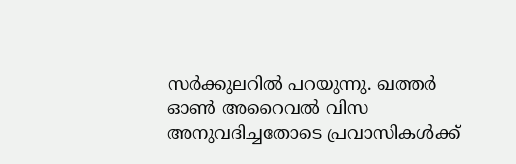സർക്കുലറിൽ പറയുന്നു. ഖത്തർ ഓൺ അറൈവൽ വിസ അനുവദിച്ചതോടെ പ്രവാസികൾക്ക്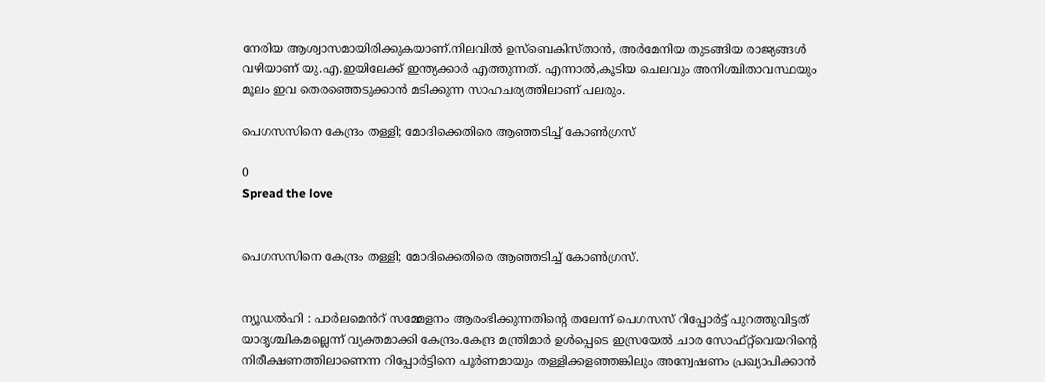നേരിയ ആശ്വാസമായിരിക്കുകയാണ്.നിലവിൽ ഉസ്ബെകിസ്താൻ, അർമേനിയ തുടങ്ങിയ രാജ്യങ്ങൾ വഴിയാണ് യു.എ.ഇയിലേക്ക് ഇന്ത്യക്കാർ എത്തുന്നത്. എന്നാൽ,കൂടിയ ചെലവും അനിശ്ചിതാവസ്ഥയും മൂലം ഇവ തെരഞ്ഞെടുക്കാൻ മടിക്കുന്ന സാഹചര്യത്തിലാണ് പലരും.

പെഗസസിനെ കേന്ദ്രം തള്ളി; മോദിക്കെതിരെ ആഞ്ഞടിച്ച് കോൺഗ്രസ്

0
Spread the love


പെഗസസിനെ കേന്ദ്രം തള്ളി; മോദിക്കെതിരെ ആഞ്ഞടിച്ച് കോൺഗ്രസ്.


ന്യൂഡൽഹി : പാർലമെൻറ് സമ്മേളനം ആരംഭിക്കുന്നതിന്റെ തലേന്ന് പെഗസസ് റിപ്പോർട്ട് പുറത്തുവിട്ടത് യാദൃശ്ചികമല്ലെന്ന് വ്യക്തമാക്കി കേന്ദ്രം.കേന്ദ്ര മന്ത്രിമാർ ഉൾപ്പെടെ ഇസ്രയേൽ ചാര സോഫ്റ്റ്‌വെയറിന്റെ നിരീക്ഷണത്തിലാണെന്ന റിപ്പോർട്ടിനെ പൂർണമായും തള്ളിക്കളഞ്ഞങ്കിലും അന്വേഷണം പ്രഖ്യാപിക്കാൻ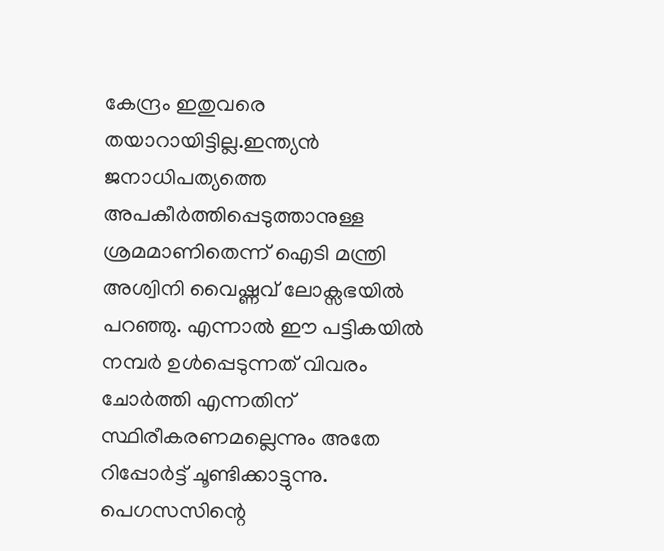കേന്ദ്രം ഇതുവരെ തയാറായിട്ടില്ല.ഇന്ത്യൻ ജനാധിപത്യത്തെ അപകീർത്തിപ്പെടുത്താനുള്ള ശ്രമമാണിതെന്ന് ഐടി മന്ത്രി അശ്വിനി വൈഷ്ണവ് ലോക്സഭയിൽ പറഞ്ഞു. എന്നാൽ ഈ പട്ടികയിൽ നമ്പർ ഉൾപ്പെടുന്നത് വിവരം ചോർത്തി എന്നതിന് സ്ഥിരീകരണമല്ലെന്നും അതേ റിപ്പോർട്ട് ചൂണ്ടിക്കാട്ടുന്നു. പെഗസസിന്റെ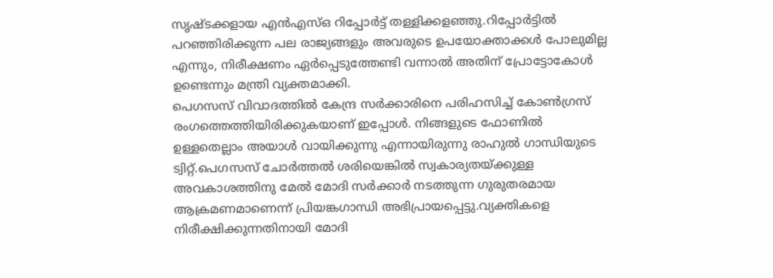സൃഷ്ടക്കളായ എൻഎസ്ഒ റിപ്പോർട്ട് തള്ളിക്കളഞ്ഞു.റിപ്പോർട്ടിൽ പറഞ്ഞിരിക്കുന്ന പല രാജ്യങ്ങളും അവരുടെ ഉപയോക്താക്കൾ പോലുമില്ല എന്നും, നിരീക്ഷണം ഏർപ്പെടുത്തേണ്ടി വന്നാൽ അതിന് പ്രോട്ടോകോൾ ഉണ്ടെന്നും മന്ത്രി വ്യക്തമാക്കി.
പെഗസസ് വിവാദത്തിൽ കേന്ദ്ര സർക്കാരിനെ പരിഹസിച്ച് കോൺഗ്രസ് രംഗത്തെത്തിയിരിക്കുകയാണ് ഇപ്പോൾ. നിങ്ങളുടെ ഫോണിൽ ഉള്ളതെല്ലാം അയാൾ വായിക്കുന്നു എന്നായിരുന്നു രാഹുൽ ഗാന്ധിയുടെ ട്വിറ്റ്.പെഗസസ് ചോർത്തൽ ശരിയെങ്കിൽ സ്വകാര്യതയ്ക്കുള്ള അവകാശത്തിനു മേൽ മോദി സർക്കാർ നടത്തുന്ന ഗുരുതരമായ ആക്രമണമാണെന്ന് പ്രിയങ്കഗാന്ധി അഭിപ്രായപ്പെട്ടു.വ്യക്തികളെ നിരീക്ഷിക്കുന്നതിനായി മോദി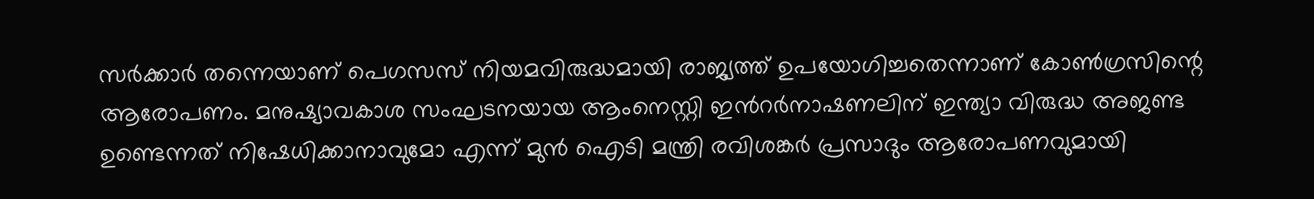സർക്കാർ തന്നെയാണ് പെഗസസ് നിയമവിരുദ്ധമായി രാജ്യത്ത് ഉപയോഗിച്ചതെന്നാണ് കോൺഗ്രസിന്റെ ആരോപണം. മനുഷ്യാവകാശ സംഘടനയായ ആംനെസ്റ്റി ഇൻറർനാഷണലിന് ഇന്ത്യാ വിരുദ്ധ അജണ്ട ഉണ്ടെന്നത് നിഷേധിക്കാനാവുമോ എന്ന് മുൻ ഐടി മന്ത്രി രവിശങ്കർ പ്രസാദും ആരോപണവുമായി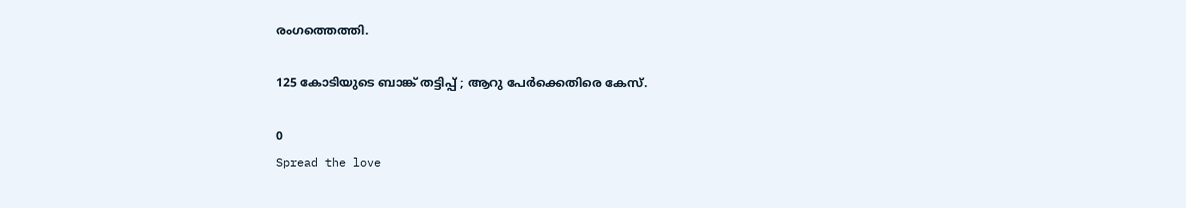രംഗത്തെത്തി.

125 കോടിയുടെ ബാങ്ക് തട്ടിപ്പ് ; ആറു പേർക്കെതിരെ കേസ്.

0
Spread the love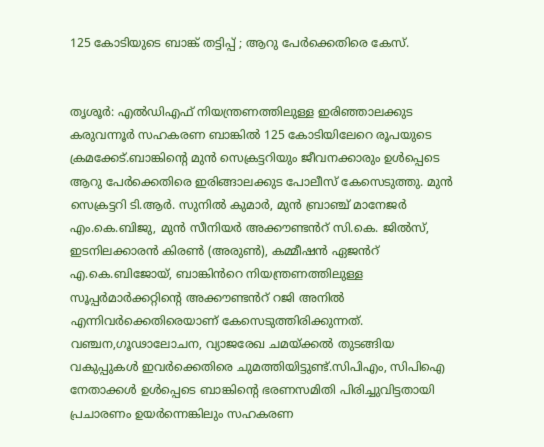125 കോടിയുടെ ബാങ്ക് തട്ടിപ്പ് ; ആറു പേർക്കെതിരെ കേസ്.


തൃശൂർ: എൽഡിഎഫ് നിയന്ത്രണത്തിലുള്ള ഇരിഞ്ഞാലക്കുട
കരുവന്നൂർ സഹകരണ ബാങ്കിൽ 125 കോടിയിലേറെ രൂപയുടെ ക്രമക്കേട്.ബാങ്കിന്റെ മുൻ സെക്രട്ടറിയും ജീവനക്കാരും ഉൾപ്പെടെ ആറു പേർക്കെതിരെ ഇരിങ്ങാലക്കുട പോലീസ് കേസെടുത്തു. മുൻ സെക്രട്ടറി ടി.ആർ. സുനിൽ കുമാർ, മുൻ ബ്രാഞ്ച് മാനേജർ എം.കെ.ബിജു, മുൻ സീനിയർ അക്കൗണ്ടൻറ് സി.കെ. ജിൽസ്, ഇടനിലക്കാരൻ കിരൺ (അരുൺ), കമ്മീഷൻ ഏജൻറ് എ.കെ.ബിജോയ്, ബാങ്കിൻറെ നിയന്ത്രണത്തിലുള്ള സൂപ്പർമാർക്കറ്റിന്റെ അക്കൗണ്ടൻറ് റജി അനിൽ എന്നിവർക്കെതിരെയാണ് കേസെടുത്തിരിക്കുന്നത്.
വഞ്ചന,ഗൂഢാലോചന, വ്യാജരേഖ ചമയ്ക്കൽ തുടങ്ങിയ വകുപ്പുകൾ ഇവർക്കെതിരെ ചുമത്തിയിട്ടുണ്ട്.സിപിഎം, സിപിഐ നേതാക്കൾ ഉൾപ്പെടെ ബാങ്കിന്റെ ഭരണസമിതി പിരിച്ചുവിട്ടതായി പ്രചാരണം ഉയർന്നെങ്കിലും സഹകരണ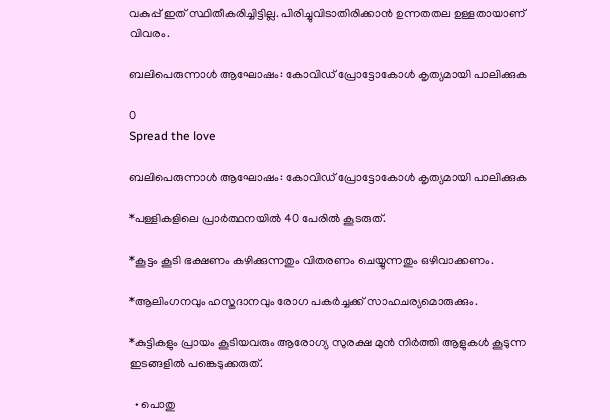വകുപ്പ് ഇത് സ്ഥിതീകരിച്ചിട്ടില്ല. പിരിച്ചുവിടാതിരിക്കാൻ ഉന്നതതല ഉള്ളതായാണ് വിവരം.

ബലിപെരുന്നാൾ ആഘോഷം: കോവിഡ് പ്രോട്ടോകോൾ കൃത്യമായി പാലിക്കുക

0
Spread the love

ബലിപെരുന്നാൾ ആഘോഷം: കോവിഡ് പ്രോട്ടോകോൾ കൃത്യമായി പാലിക്കുക

*പള്ളികളിലെ പ്രാർത്ഥനയിൽ 40 പേരിൽ കൂടരുത്.

*കൂട്ടം കൂടി ഭക്ഷണം കഴിക്കുന്നതും വിതരണം ചെയ്യുന്നതും ഒഴിവാക്കണം.

*ആലിംഗനവും ഹസ്തദാനവും രോഗ പകർച്ചക്ക് സാഹചര്യമൊരുക്കും.

*കുട്ടികളും പ്രായം കൂടിയവരും ആരോഗ്യ സുരക്ഷ മുൻ നിർത്തി ആളുകൾ കൂടുന്ന ഇടങ്ങളിൽ പങ്കെടുക്കരുത്.

  • പൊതു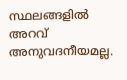സ്ഥലങ്ങളിൽ അറവ് അനുവദനീയമല്ല.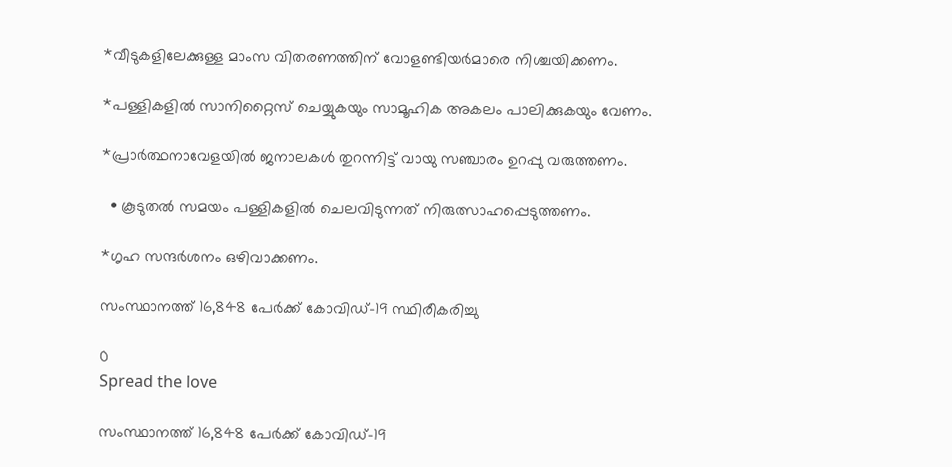*വീടുകളിലേക്കുള്ള മാംസ വിതരണത്തിന് വോളണ്ടിയർമാരെ നിശ്ചയിക്കണം.

*പള്ളികളിൽ സാനിറ്റൈസ് ചെയ്യുകയും സാമൂഹിക അകലം പാലിക്കുകയും വേണം.

*പ്രാർത്ഥനാവേളയിൽ ജനാലകൾ തുറന്നിട്ട് വായു സഞ്ചാരം ഉറപ്പു വരുത്തണം.

  • കൂടുതൽ സമയം പള്ളികളിൽ ചെലവിടുന്നത് നിരുത്സാഹപ്പെടുത്തണം.

*ഗൃഹ സന്ദർശനം ഒഴിവാക്കണം.

സംസ്ഥാനത്ത് 16,848 പേര്‍ക്ക് കോവിഡ്-19 സ്ഥിരീകരിച്ചു

0
Spread the love

സംസ്ഥാനത്ത് 16,848 പേര്‍ക്ക് കോവിഡ്-19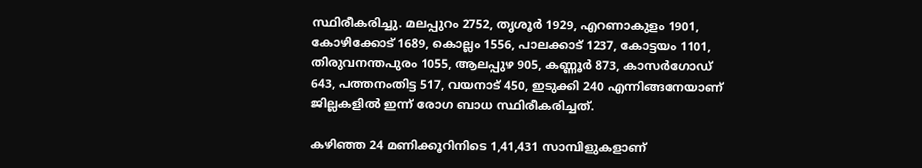സ്ഥിരീകരിച്ചു. മലപ്പുറം 2752, തൃശൂര്‍ 1929, എറണാകുളം 1901, കോഴിക്കോട് 1689, കൊല്ലം 1556, പാലക്കാട് 1237, കോട്ടയം 1101, തിരുവനന്തപുരം 1055, ആലപ്പുഴ 905, കണ്ണൂര്‍ 873, കാസര്‍ഗോഡ് 643, പത്തനംതിട്ട 517, വയനാട് 450, ഇടുക്കി 240 എന്നിങ്ങനേയാണ് ജില്ലകളില്‍ ഇന്ന് രോഗ ബാധ സ്ഥിരീകരിച്ചത്.

കഴിഞ്ഞ 24 മണിക്കൂറിനിടെ 1,41,431 സാമ്പിളുകളാണ്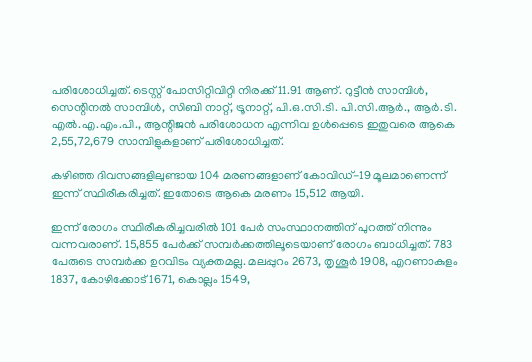പരിശോധിച്ചത്. ടെസ്റ്റ് പോസിറ്റിവിറ്റി നിരക്ക് 11.91 ആണ്. റുട്ടീന്‍ സാമ്പിള്‍, സെന്റിനല്‍ സാമ്പിള്‍, സിബി നാറ്റ്, ട്രൂനാറ്റ്, പി.ഒ.സി.ടി. പി.സി.ആര്‍., ആര്‍.ടി. എല്‍.എ.എം.പി., ആന്റിജന്‍ പരിശോധന എന്നിവ ഉള്‍പ്പെടെ ഇതുവരെ ആകെ 2,55,72,679 സാമ്പിളുകളാണ് പരിശോധിച്ചത്.

കഴിഞ്ഞ ദിവസങ്ങളിലുണ്ടായ 104 മരണങ്ങളാണ് കോവിഡ്-19 മൂലമാണെന്ന് ഇന്ന് സ്ഥിരീകരിച്ചത്. ഇതോടെ ആകെ മരണം 15,512 ആയി.

ഇന്ന് രോഗം സ്ഥിരീകരിച്ചവരില്‍ 101 പേര്‍ സംസ്ഥാനത്തിന് പുറത്ത് നിന്നും വന്നവരാണ്. 15,855 പേര്‍ക്ക് സമ്പര്‍ക്കത്തിലൂടെയാണ് രോഗം ബാധിച്ചത്. 783 പേരുടെ സമ്പര്‍ക്ക ഉറവിടം വ്യക്തമല്ല. മലപ്പുറം 2673, തൃശൂര്‍ 1908, എറണാകുളം 1837, കോഴിക്കോട് 1671, കൊല്ലം 1549,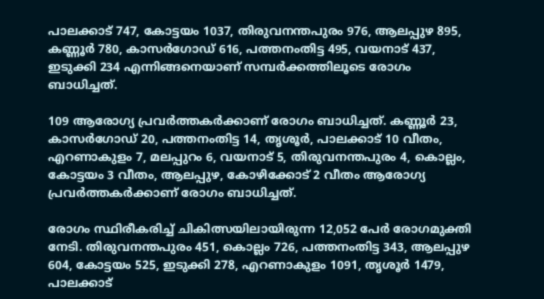പാലക്കാട് 747, കോട്ടയം 1037, തിരുവനന്തപുരം 976, ആലപ്പുഴ 895, കണ്ണൂര്‍ 780, കാസര്‍ഗോഡ് 616, പത്തനംതിട്ട 495, വയനാട് 437, ഇടുക്കി 234 എന്നിങ്ങനെയാണ് സമ്പര്‍ക്കത്തിലൂടെ രോഗം ബാധിച്ചത്.

109 ആരോഗ്യ പ്രവര്‍ത്തകര്‍ക്കാണ് രോഗം ബാധിച്ചത്. കണ്ണൂര്‍ 23, കാസര്‍ഗോഡ് 20, പത്തനംതിട്ട 14, തൃശൂര്‍, പാലക്കാട് 10 വീതം, എറണാകുളം 7, മലപ്പുറം 6, വയനാട് 5, തിരുവനന്തപുരം 4, കൊല്ലം, കോട്ടയം 3 വീതം, ആലപ്പുഴ, കോഴിക്കോട് 2 വീതം ആരോഗ്യ പ്രവര്‍ത്തകര്‍ക്കാണ് രോഗം ബാധിച്ചത്.

രോഗം സ്ഥിരീകരിച്ച് ചികിത്സയിലായിരുന്ന 12,052 പേര്‍ രോഗമുക്തി നേടി. തിരുവനന്തപുരം 451, കൊല്ലം 726, പത്തനംതിട്ട 343, ആലപ്പുഴ 604, കോട്ടയം 525, ഇടുക്കി 278, എറണാകുളം 1091, തൃശൂര്‍ 1479, പാലക്കാട്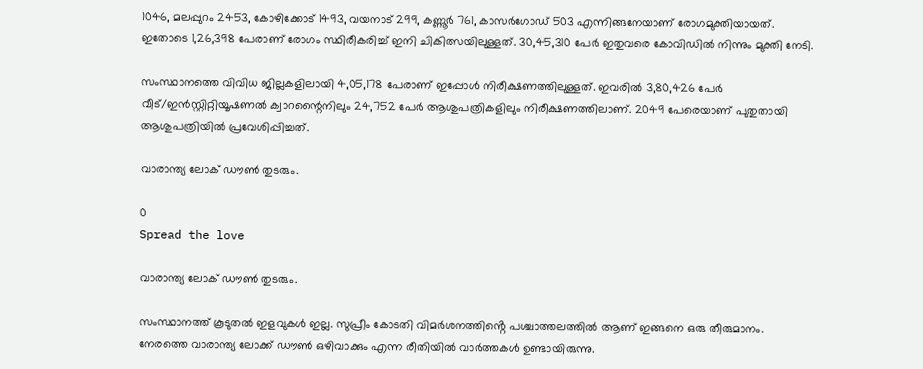1046, മലപ്പുറം 2453, കോഴിക്കോട് 1493, വയനാട് 299, കണ്ണൂര്‍ 761, കാസര്‍ഗോഡ് 503 എന്നിങ്ങനേയാണ് രോഗമുക്തിയായത്. ഇതോടെ 1,26,398 പേരാണ് രോഗം സ്ഥിരീകരിച്ച് ഇനി ചികിത്സയിലുള്ളത്. 30,45,310 പേര്‍ ഇതുവരെ കോവിഡില്‍ നിന്നും മുക്തി നേടി.

സംസ്ഥാനത്തെ വിവിധ ജില്ലകളിലായി 4,05,178 പേരാണ് ഇപ്പോള്‍ നിരീക്ഷണത്തിലുള്ളത്. ഇവരില്‍ 3,80,426 പേര്‍ വീട്/ഇന്‍സ്റ്റിറ്റിയൂഷണല്‍ ക്വാറന്റൈനിലും 24,752 പേര്‍ ആശുപത്രികളിലും നിരീക്ഷണത്തിലാണ്. 2049 പേരെയാണ് പുതുതായി ആശുപത്രിയില്‍ പ്രവേശിപ്പിച്ചത്.

വാരാന്ത്യ ലോക് ഡൗൺ തുടരും.

0
Spread the love

വാരാന്ത്യ ലോക് ഡൗൺ തുടരും.

സംസ്ഥാനത്ത് കൂടുതൽ ഇളവുകൾ ഇല്ല. സുപ്രീം കോടതി വിമർശനത്തിൻ്റെ പശ്ചാത്തലത്തിൽ ആണ് ഇങ്ങനെ ഒരു തീരുമാനം. നേരത്തെ വാരാന്ത്യ ലോക്ക് ഡൗൺ ഒഴിവാക്കും എന്ന രീതിയിൽ വാർത്തകൾ ഉണ്ടായിരുന്നു.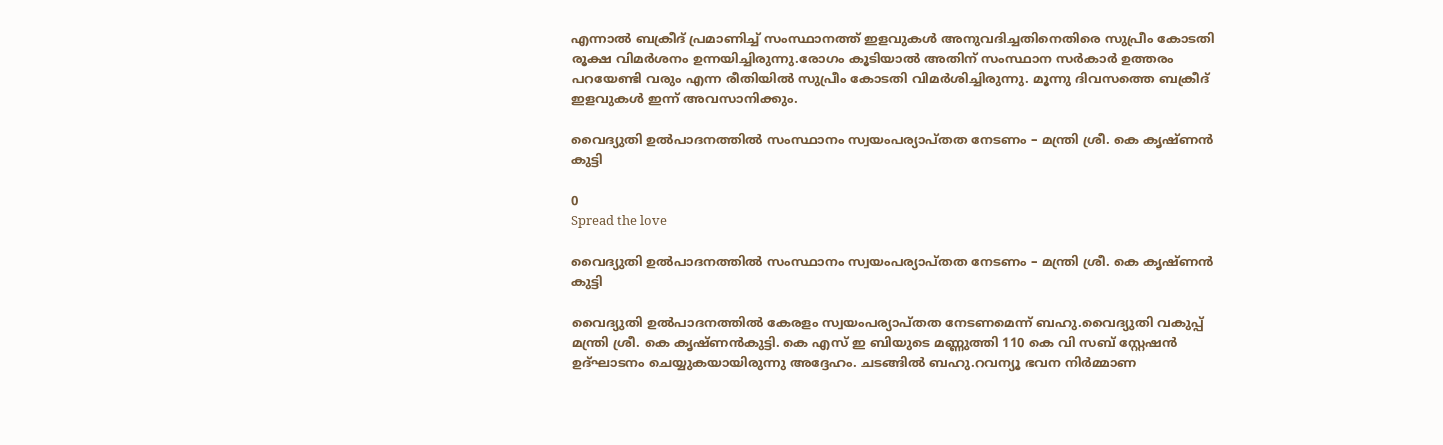എന്നാൽ ബക്രീദ് പ്രമാണിച്ച് സംസ്ഥാനത്ത് ഇളവുകൾ അനുവദിച്ചതിനെതിരെ സുപ്രീം കോടതി രൂക്ഷ വിമർശനം ഉന്നയിച്ചിരുന്നു.രോഗം കൂടിയാൽ അതിന് സംസ്ഥാന സർകാർ ഉത്തരം പറയേണ്ടി വരും എന്ന രീതിയിൽ സുപ്രീം കോടതി വിമർശിച്ചിരുന്നു. മൂന്നു ദിവസത്തെ ബക്രീദ് ഇളവുകൾ ഇന്ന് അവസാനിക്കും.

വൈദ്യുതി ഉല്‍പാദനത്തില്‍ സംസ്ഥാനം സ്വയംപര്യാപ്തത നേടണം – മന്ത്രി ശ്രീ. കെ കൃഷ്ണന്‍ കുട്ടി

0
Spread the love

വൈദ്യുതി ഉല്‍പാദനത്തില്‍ സംസ്ഥാനം സ്വയംപര്യാപ്തത നേടണം – മന്ത്രി ശ്രീ. കെ കൃഷ്ണന്‍ കുട്ടി

വൈദ്യുതി ഉല്‍പാദനത്തില്‍ കേരളം സ്വയംപര്യാപ്തത നേടണമെന്ന് ബഹു.വൈദ്യുതി വകുപ്പ് മന്ത്രി ശ്രീ. കെ കൃഷ്ണൻകുട്ടി. കെ എസ് ഇ ബിയുടെ മണ്ണുത്തി 110 കെ വി സബ് സ്റ്റേഷൻ ഉദ്‌ഘാടനം ചെയ്യുകയായിരുന്നു അദ്ദേഹം. ചടങ്ങില്‍ ബഹു.റവന്യൂ ഭവന നിര്‍മ്മാണ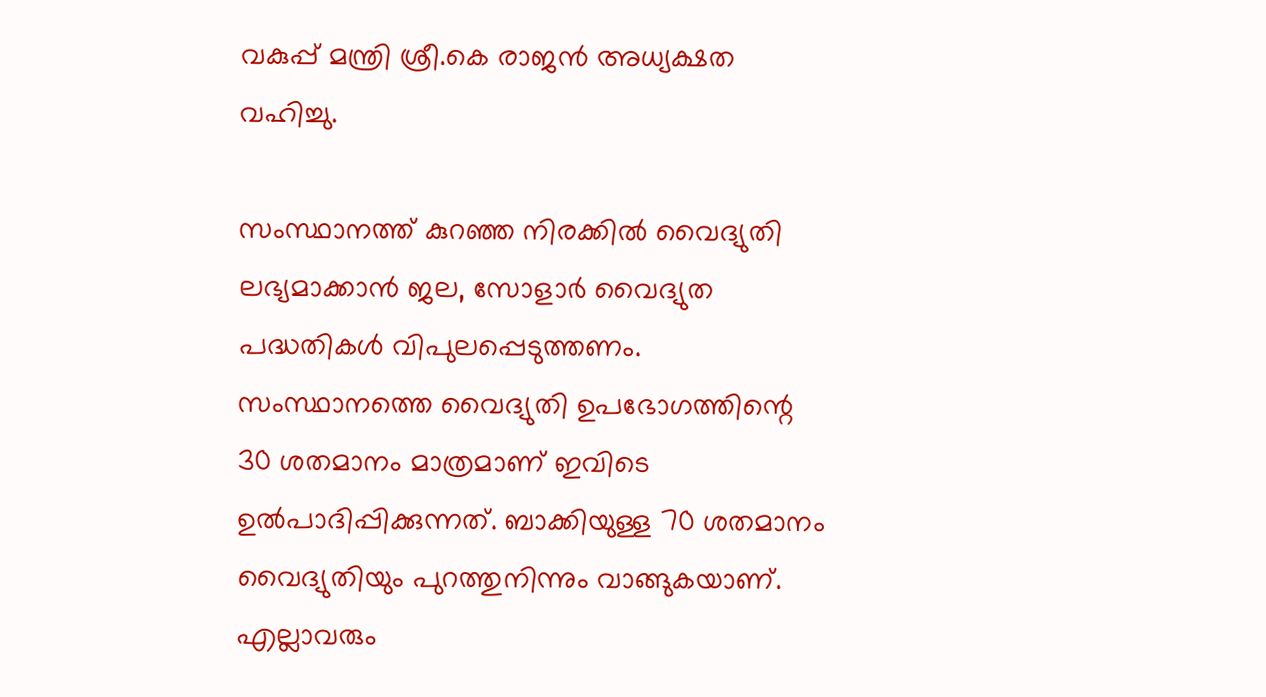വകുപ്പ് മന്ത്രി ശ്രീ.കെ രാജന്‍ അധ്യക്ഷത വഹിച്ചു.

സംസ്ഥാനത്ത് കുറഞ്ഞ നിരക്കില്‍ വൈദ്യുതി ലഭ്യമാക്കാന്‍ ജല, സോളാര്‍ വൈദ്യുത പദ്ധതികൾ വിപുലപ്പെടുത്തണം. സംസ്ഥാനത്തെ വൈദ്യുതി ഉപഭോഗത്തിന്റെ 30 ശതമാനം മാത്രമാണ് ഇവിടെ ഉല്‍പാദിപ്പിക്കുന്നത്. ബാക്കിയുള്ള 70 ശതമാനം വൈദ്യുതിയും പുറത്തുനിന്നും വാങ്ങുകയാണ്. എല്ലാവരും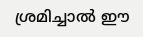ശ്രമിച്ചാൽ ഈ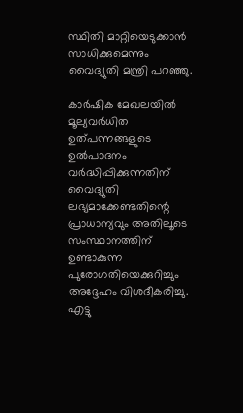സ്ഥിതി മാറ്റിയെടുക്കാൻ സാധിക്കുമെന്നും വൈദ്യുതി മന്ത്രി പറഞ്ഞു.

കാര്‍ഷിക മേഖലയില്‍ മൂല്യവര്‍ധിത ഉത്പന്നങ്ങളുടെ ഉല്‍പാദനം വര്‍ദ്ധിപ്പിക്കുന്നതിന് വൈദ്യുതി ലഭ്യമാക്കേണ്ടതിന്റെ പ്രാധാന്യവും അതിലൂടെ സംസ്ഥാനത്തിന് ഉണ്ടാകുന്ന പുരോഗതിയെക്കുറിച്ചും അദ്ദേഹം വിശദീകരിച്ചു. എട്ടു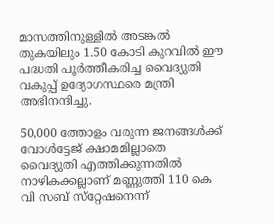മാസത്തിനുള്ളില്‍ അടങ്കല്‍ തുകയിലും 1.50 കോടി കുറവില്‍ ഈ പദ്ധതി പൂര്‍ത്തീകരിച്ച വൈദ്യുതി വകുപ്പ് ഉദ്യോഗസ്ഥരെ മന്ത്രി അഭിനന്ദിച്ചു.

50,000 ത്തോളം വരുന്ന ജനങ്ങള്‍ക്ക് വോള്‍ട്ടേജ് ക്ഷാമമില്ലാതെ വൈദ്യുതി എത്തിക്കുന്നതില്‍ നാഴികക്കല്ലാണ് മണ്ണുത്തി 110 കെ വി സബ് സ്‌റ്റേഷനെന്ന്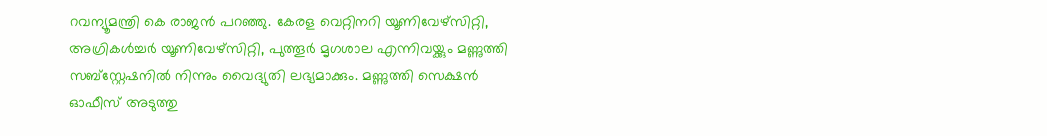റവന്യൂമന്ത്രി കെ രാജന്‍ പറഞ്ഞു. കേരള വെറ്റിനറി യൂണിവേഴ്‌സിറ്റി, അഗ്രികള്‍ച്ചര്‍ യൂണിവേഴ്‌സിറ്റി, പുത്തൂര്‍ മൃഗശാല എന്നിവയ്ക്കും മണ്ണുത്തി സബ്‌സ്റ്റേഷനില്‍ നിന്നും വൈദ്യുതി ലഭ്യമാക്കും. മണ്ണുത്തി സെക്ഷൻ ഓഫീസ് അടുത്തു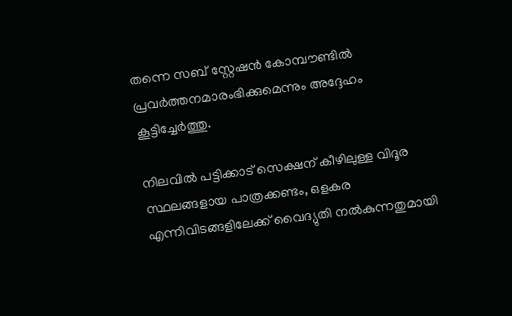തന്നെ സബ് സ്റ്റേഷൻ കോമ്പൗണ്ടിൽ പ്രവർത്തനമാരംഭിക്കുമെന്നും അദ്ദേഹം കൂട്ടിച്ചേർത്തു.

നിലവിൽ പട്ടിക്കാട് സെക്ഷന് കീഴിലുള്ള വിദൂര സ്ഥലങ്ങളായ പാത്രക്കണ്ടം, ഒളകര എന്നിവിടങ്ങളിലേക്ക് വൈദ്യുതി നൽകുന്നതുമായി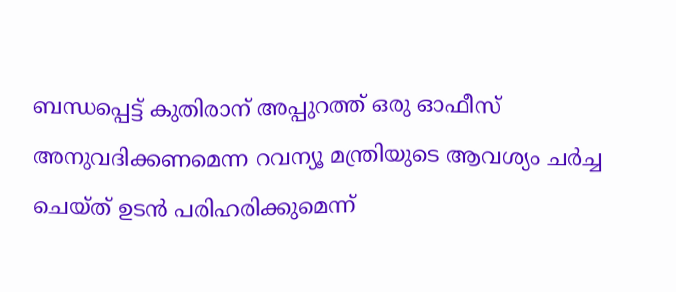ബന്ധപ്പെട്ട് കുതിരാന് അപ്പുറത്ത് ഒരു ഓഫീസ് അനുവദിക്കണമെന്ന റവന്യൂ മന്ത്രിയുടെ ആവശ്യം ചര്‍ച്ച ചെയ്ത് ഉടന്‍ പരിഹരിക്കുമെന്ന്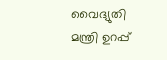വൈദ്യുതി മന്ത്രി ഉറപ്പ്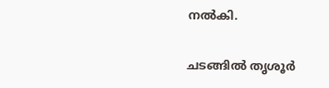നൽകി.

ചടങ്ങില്‍ തൃശൂര്‍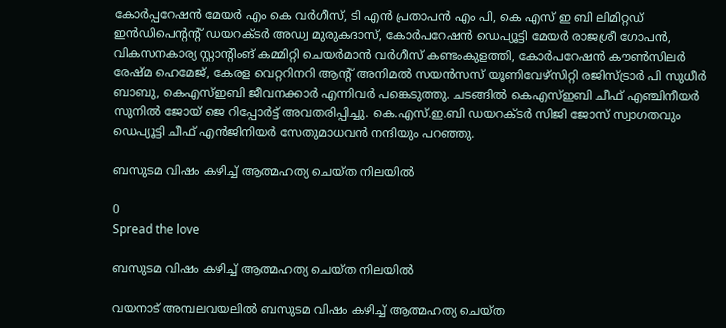കോര്‍പ്പറേഷന്‍ മേയര്‍ എം കെ വര്‍ഗീസ്, ടി എന്‍ പ്രതാപന്‍ എം പി, കെ എസ് ഇ ബി ലിമിറ്റഡ് ഇന്‍ഡിപെന്റന്റ് ഡയറക്ടര്‍ അഡ്വ മുരുകദാസ്, കോര്‍പറേഷന്‍ ഡെപ്യൂട്ടി മേയര്‍ രാജശ്രീ ഗോപന്‍, വികസനകാര്യ സ്റ്റാന്റിംങ് കമ്മിറ്റി ചെയര്‍മാന്‍ വര്‍ഗീസ് കണ്ടംകുളത്തി, കോര്‍പറേഷന്‍ കൗണ്‍സിലര്‍ രേഷ്മ ഹെമേജ്, കേരള വെറ്ററിനറി ആന്റ് അനിമല്‍ സയന്‍സസ് യൂണിവേഴ്‌സിറ്റി രജിസ്ട്രാര്‍ പി സുധീര്‍ ബാബു, കെഎസ്ഇബി ജീവനക്കാര്‍ എന്നിവര്‍ പങ്കെടുത്തു. ചടങ്ങില്‍ കെഎസ്ഇബി ചീഫ് എഞ്ചിനീയര്‍ സുനില്‍ ജോയ് ജെ റിപ്പോര്‍ട്ട് അവതരിപ്പിച്ചു. കെ.എസ്.ഇ.ബി ഡയറക്ടർ സിജി ജോസ് സ്വാഗതവും ഡെപ്യൂട്ടി ചീഫ് എൻജിനിയർ സേതുമാധവൻ നന്ദിയും പറഞ്ഞു.

ബസുടമ വിഷം കഴിച്ച് ആത്മഹത്യ ചെയ്ത നിലയിൽ

0
Spread the love

ബസുടമ വിഷം കഴിച്ച് ആത്മഹത്യ ചെയ്ത നിലയിൽ

വയനാട് അമ്പലവയലില്‍ ബസുടമ വിഷം കഴിച്ച് ആത്മഹത്യ ചെയ്ത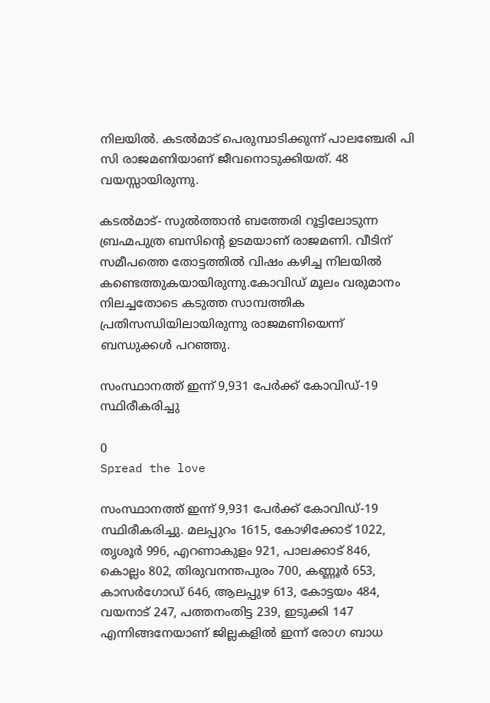നിലയില്‍. കടല്‍മാട് പെരുമ്പാടിക്കുന്ന് പാലഞ്ചേരി പി സി രാജമണിയാണ് ജീവനൊടുക്കിയത്. 48 വയസ്സായിരുന്നു.

കടല്‍മാട്- സുല്‍ത്താന്‍ ബത്തേരി റൂട്ടിലോടുന്ന ബ്രഹ്മപുത്ര ബസിന്റെ ഉടമയാണ് രാജമണി. വീടിന് സമീപത്തെ തോട്ടത്തില്‍ വിഷം കഴിച്ച നിലയില്‍ കണ്ടെത്തുകയായിരുന്നു.കോവിഡ് മൂലം വരുമാനം നിലച്ചതോടെ കടുത്ത സാമ്പത്തിക പ്രതിസന്ധിയിലായിരുന്നു രാജമണിയെന്ന് ബന്ധുക്കള്‍ പറഞ്ഞു.

സംസ്ഥാനത്ത് ഇന്ന് 9,931 പേര്‍ക്ക് കോവിഡ്-19 സ്ഥിരീകരിച്ചു

0
Spread the love

സംസ്ഥാനത്ത് ഇന്ന് 9,931 പേര്‍ക്ക് കോവിഡ്-19 സ്ഥിരീകരിച്ചു. മലപ്പുറം 1615, കോഴിക്കോട് 1022, തൃശൂര്‍ 996, എറണാകുളം 921, പാലക്കാട് 846, കൊല്ലം 802, തിരുവനന്തപുരം 700, കണ്ണൂര്‍ 653, കാസര്‍ഗോഡ് 646, ആലപ്പുഴ 613, കോട്ടയം 484, വയനാട് 247, പത്തനംതിട്ട 239, ഇടുക്കി 147 എന്നിങ്ങനേയാണ് ജില്ലകളില്‍ ഇന്ന് രോഗ ബാധ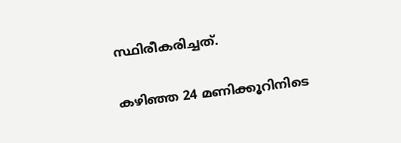സ്ഥിരീകരിച്ചത്.

കഴിഞ്ഞ 24 മണിക്കൂറിനിടെ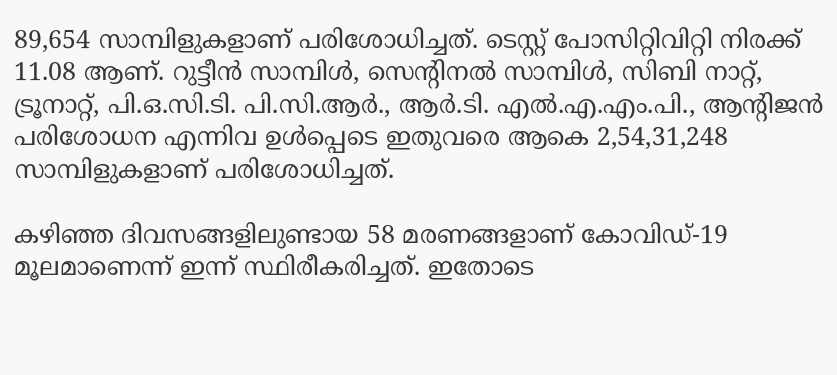89,654 സാമ്പിളുകളാണ് പരിശോധിച്ചത്. ടെസ്റ്റ് പോസിറ്റിവിറ്റി നിരക്ക് 11.08 ആണ്. റുട്ടീന്‍ സാമ്പിള്‍, സെന്റിനല്‍ സാമ്പിള്‍, സിബി നാറ്റ്, ട്രൂനാറ്റ്, പി.ഒ.സി.ടി. പി.സി.ആര്‍., ആര്‍.ടി. എല്‍.എ.എം.പി., ആന്റിജന്‍ പരിശോധന എന്നിവ ഉള്‍പ്പെടെ ഇതുവരെ ആകെ 2,54,31,248 സാമ്പിളുകളാണ് പരിശോധിച്ചത്.

കഴിഞ്ഞ ദിവസങ്ങളിലുണ്ടായ 58 മരണങ്ങളാണ് കോവിഡ്-19 മൂലമാണെന്ന് ഇന്ന് സ്ഥിരീകരിച്ചത്. ഇതോടെ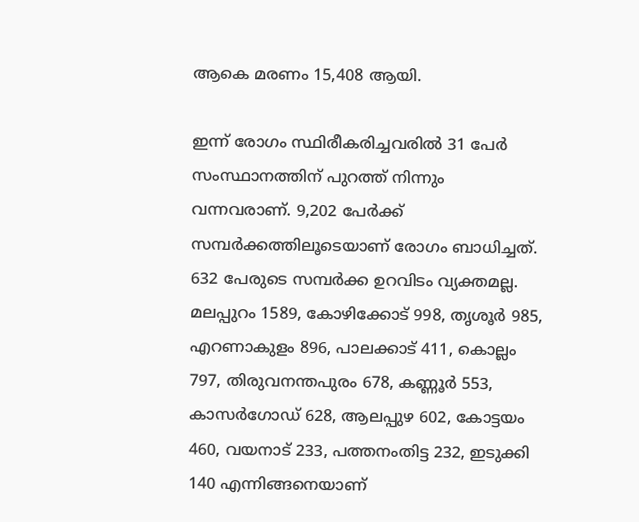ആകെ മരണം 15,408 ആയി.

ഇന്ന് രോഗം സ്ഥിരീകരിച്ചവരില്‍ 31 പേര്‍ സംസ്ഥാനത്തിന് പുറത്ത് നിന്നും വന്നവരാണ്. 9,202 പേര്‍ക്ക് സമ്പര്‍ക്കത്തിലൂടെയാണ് രോഗം ബാധിച്ചത്. 632 പേരുടെ സമ്പര്‍ക്ക ഉറവിടം വ്യക്തമല്ല. മലപ്പുറം 1589, കോഴിക്കോട് 998, തൃശൂര്‍ 985, എറണാകുളം 896, പാലക്കാട് 411, കൊല്ലം 797, തിരുവനന്തപുരം 678, കണ്ണൂര്‍ 553, കാസര്‍ഗോഡ് 628, ആലപ്പുഴ 602, കോട്ടയം 460, വയനാട് 233, പത്തനംതിട്ട 232, ഇടുക്കി 140 എന്നിങ്ങനെയാണ്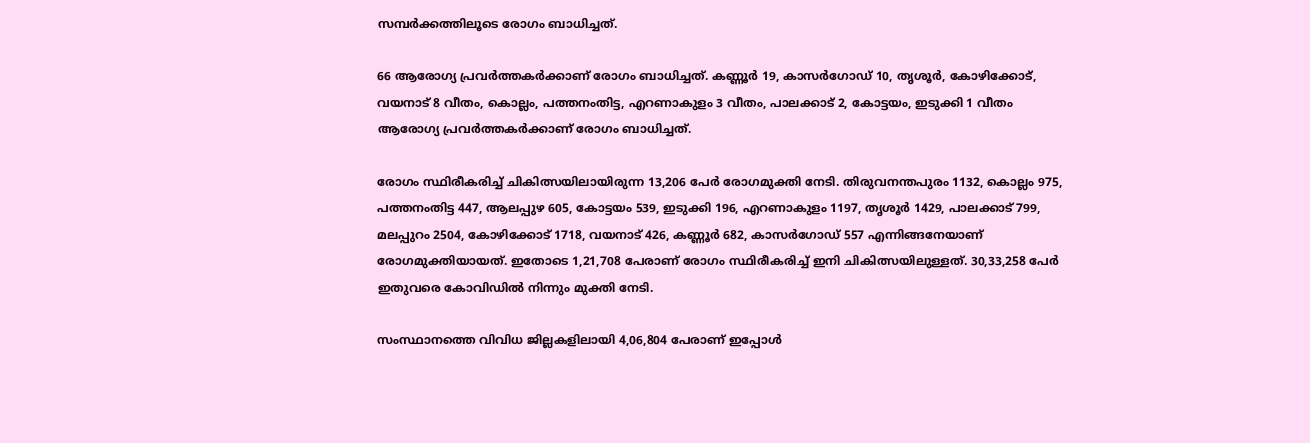സമ്പര്‍ക്കത്തിലൂടെ രോഗം ബാധിച്ചത്.

66 ആരോഗ്യ പ്രവര്‍ത്തകര്‍ക്കാണ് രോഗം ബാധിച്ചത്. കണ്ണൂര്‍ 19, കാസര്‍ഗോഡ് 10, തൃശൂര്‍, കോഴിക്കോട്, വയനാട് 8 വീതം, കൊല്ലം, പത്തനംതിട്ട, എറണാകുളം 3 വീതം, പാലക്കാട് 2, കോട്ടയം, ഇടുക്കി 1 വീതം ആരോഗ്യ പ്രവര്‍ത്തകര്‍ക്കാണ് രോഗം ബാധിച്ചത്.

രോഗം സ്ഥിരീകരിച്ച് ചികിത്സയിലായിരുന്ന 13,206 പേര്‍ രോഗമുക്തി നേടി. തിരുവനന്തപുരം 1132, കൊല്ലം 975, പത്തനംതിട്ട 447, ആലപ്പുഴ 605, കോട്ടയം 539, ഇടുക്കി 196, എറണാകുളം 1197, തൃശൂര്‍ 1429, പാലക്കാട് 799, മലപ്പുറം 2504, കോഴിക്കോട് 1718, വയനാട് 426, കണ്ണൂര്‍ 682, കാസര്‍ഗോഡ് 557 എന്നിങ്ങനേയാണ് രോഗമുക്തിയായത്. ഇതോടെ 1,21,708 പേരാണ് രോഗം സ്ഥിരീകരിച്ച് ഇനി ചികിത്സയിലുള്ളത്. 30,33,258 പേര്‍ ഇതുവരെ കോവിഡില്‍ നിന്നും മുക്തി നേടി.

സംസ്ഥാനത്തെ വിവിധ ജില്ലകളിലായി 4,06,804 പേരാണ് ഇപ്പോള്‍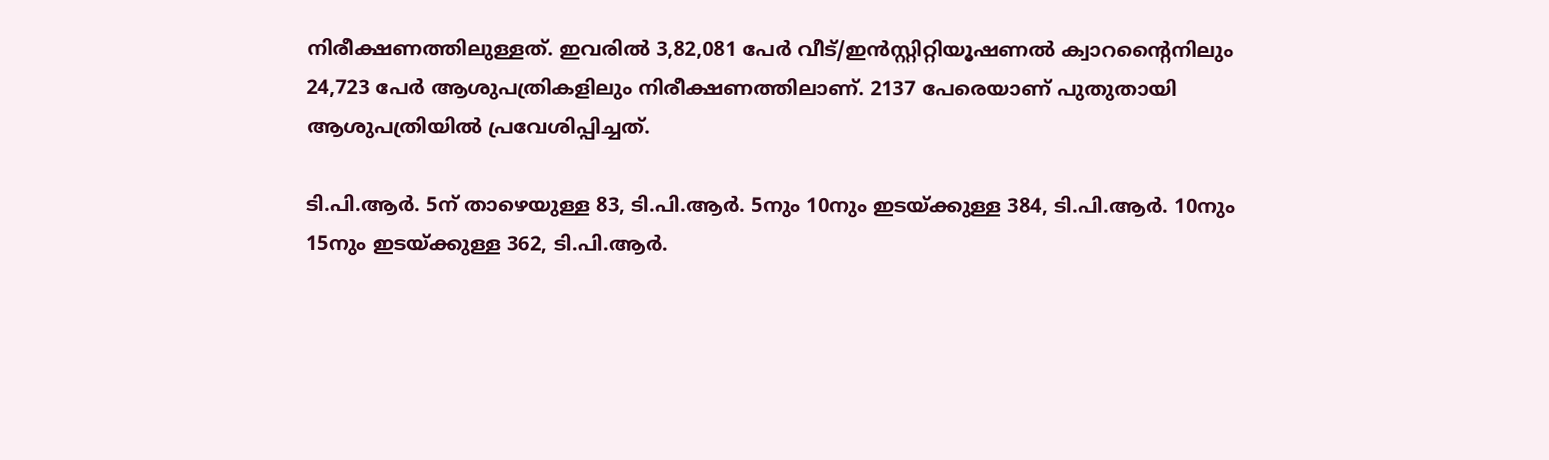നിരീക്ഷണത്തിലുള്ളത്. ഇവരില്‍ 3,82,081 പേര്‍ വീട്/ഇന്‍സ്റ്റിറ്റിയൂഷണല്‍ ക്വാറന്റൈനിലും 24,723 പേര്‍ ആശുപത്രികളിലും നിരീക്ഷണത്തിലാണ്. 2137 പേരെയാണ് പുതുതായി ആശുപത്രിയില്‍ പ്രവേശിപ്പിച്ചത്.

ടി.പി.ആര്‍. 5ന് താഴെയുള്ള 83, ടി.പി.ആര്‍. 5നും 10നും ഇടയ്ക്കുള്ള 384, ടി.പി.ആര്‍. 10നും 15നും ഇടയ്ക്കുള്ള 362, ടി.പി.ആര്‍.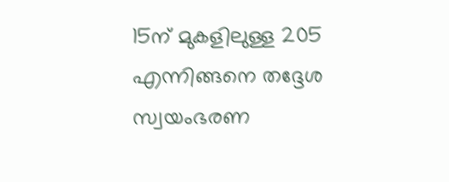15ന് മുകളിലുള്ള 205 എന്നിങ്ങനെ തദ്ദേശ സ്വയംഭരണ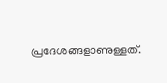പ്രദേശങ്ങളാണുള്ളത്.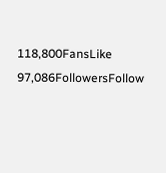118,800FansLike
97,086FollowersFollow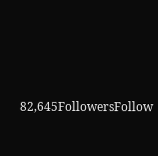82,645FollowersFollow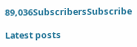89,036SubscribersSubscribe

Latest posts